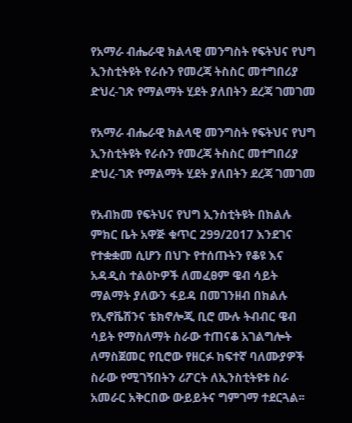የአማራ ብሔራዊ ክልላዊ መንግስት የፍትህና የህግ ኢንስቲትዩት የራሱን የመረጃ ትስስር መተግበሪያ ድህረ-ገጽ የማልማት ሂደት ያለበትን ደረጃ ገመገመ

የአማራ ብሔራዊ ክልላዊ መንግስት የፍትህና የህግ ኢንስቲትዩት የራሱን የመረጃ ትስስር መተግበሪያ ድህረ-ገጽ የማልማት ሂደት ያለበትን ደረጃ ገመገመ

የአብክመ የፍትህና የህግ ኢንስቲትዩት በክልሉ ምክር ቤት አዋጅ ቁጥር 299/2017 እንደገና የተቋቋመ ሲሆን በህጉ የተሰጡትን የቆዩ እና አዳዲስ ተልዕኮዎች ለመፈፀም ዌብ ሳይት ማልማት ያለውን ፋይዳ በመገንዘብ በክልሉ የኢኖቬሽንና ቴክኖሎጂ ቢሮ ሙሉ ትብብር ዌብ ሳይት የማስለማት ስራው ተጠናቆ አገልግሎት ለማስጀመር የቢሮው የዘርፉ ከፍተኛ ባለሙያዎች ስራው የሚገኝበትን ሪፖርት ለኢንስቲትዩቱ ስራ አመራር አቅርበው ውይይትና ግምገማ ተደርጓል፡፡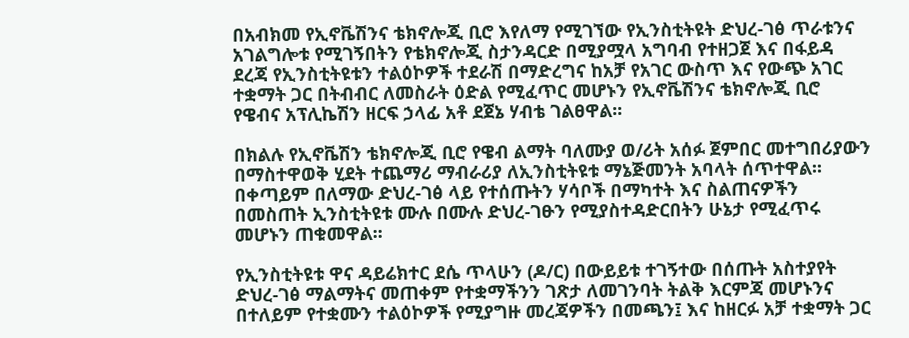በአብክመ የኢኖቬሽንና ቴክኖሎጂ ቢሮ እየለማ የሚገኘው የኢንስቲትዩት ድህረ-ገፅ ጥራቱንና አገልግሎቱ የሚገኝበትን የቴክኖሎጂ ስታንዳርድ በሚያሟላ አግባብ የተዘጋጀ እና በፋይዳ ደረጃ የኢንስቲትዩቱን ተልዕኮዎች ተደራሽ በማድረግና ከአቻ የአገር ውስጥ እና የውጭ አገር ተቋማት ጋር በትብብር ለመስራት ዕድል የሚፈጥር መሆኑን የኢኖቬሽንና ቴክኖሎጂ ቢሮ የዌብና አፕሊኬሽን ዘርፍ ኃላፊ አቶ ደጀኔ ሃብቴ ገልፀዋል፡፡

በክልሉ የኢኖቬሽን ቴክኖሎጂ ቢሮ የዌብ ልማት ባለሙያ ወ/ሪት አሰፉ ጀምበር መተግበሪያውን በማስተዋወቅ ሂደት ተጨማሪ ማብራሪያ ለኢንስቲትዩቱ ማኔጅመንት አባላት ሰጥተዋል፡፡ በቀጣይም በለማው ድህረ-ገፅ ላይ የተሰጡትን ሃሳቦች በማካተት እና ስልጠናዎችን በመስጠት ኢንስቲትዩቱ ሙሉ በሙሉ ድህረ-ገፁን የሚያስተዳድርበትን ሁኔታ የሚፈጥሩ መሆኑን ጠቁመዋል፡፡

የኢንስቲትዩቱ ዋና ዳይሬክተር ደሴ ጥላሁን (ዶ/ር) በውይይቱ ተገኝተው በሰጡት አስተያየት ድህረ-ገፅ ማልማትና መጠቀም የተቋማችንን ገጽታ ለመገንባት ትልቅ እርምጃ መሆኑንና በተለይም የተቋሙን ተልዕኮዎች የሚያግዙ መረጃዎችን በመጫን፤ እና ከዘርፉ አቻ ተቋማት ጋር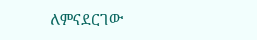ለምናደርገው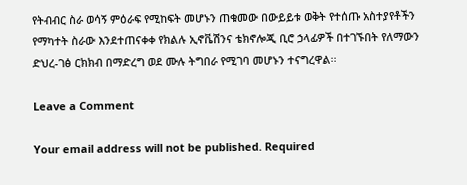የትብብር ስራ ወሳኝ ምዕራፍ የሚከፍት መሆኑን ጠቁመው በውይይቱ ወቅት የተሰጡ አስተያየቶችን የማካተት ስራው እንደተጠናቀቀ የክልሉ ኢኖቬሽንና ቴክኖሎጂ ቢሮ ኃላፊዎች በተገኙበት የለማውን ድህረ-ገፅ ርክክብ በማድረግ ወደ ሙሉ ትግበራ የሚገባ መሆኑን ተናግረዋል፡፡

Leave a Comment

Your email address will not be published. Required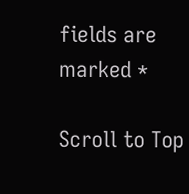fields are marked *

Scroll to Top